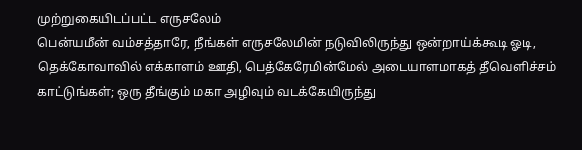முற்றுகையிடப்பட்ட எருசலேம்
பென்யமீன் வம்சத்தாரே, நீங்கள் எருசலேமின் நடுவிலிருந்து ஒன்றாய்க்கூடி ஓடி, தெக்கோவாவில் எக்காளம் ஊதி, பெத்கேரேமின்மேல் அடையாளமாகத் தீவெளிச்சம் காட்டுங்கள்; ஒரு தீங்கும் மகா அழிவும் வடக்கேயிருந்து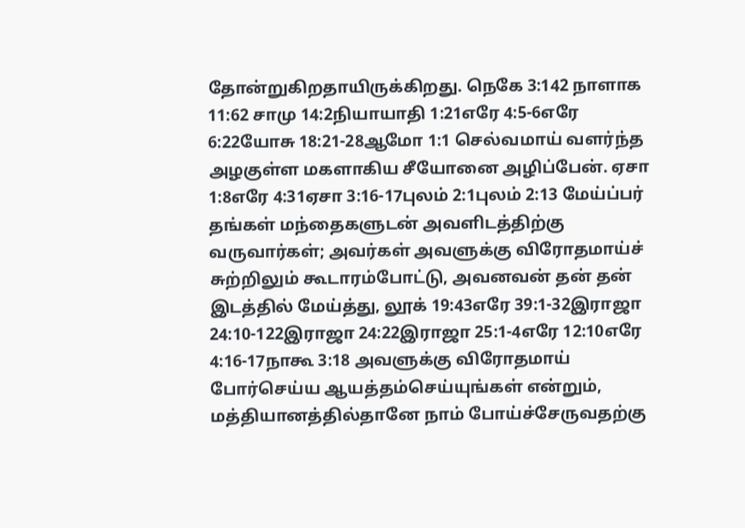தோன்றுகிறதாயிருக்கிறது. நெகே 3:142 நாளாக 11:62 சாமு 14:2நியாயாதி 1:21எரே 4:5-6எரே 6:22யோசு 18:21-28ஆமோ 1:1 செல்வமாய் வளர்ந்த அழகுள்ள மகளாகிய சீயோனை அழிப்பேன். ஏசா 1:8எரே 4:31ஏசா 3:16-17புலம் 2:1புலம் 2:13 மேய்ப்பர் தங்கள் மந்தைகளுடன் அவளிடத்திற்கு வருவார்கள்; அவர்கள் அவளுக்கு விரோதமாய்ச் சுற்றிலும் கூடாரம்போட்டு, அவனவன் தன் தன் இடத்தில் மேய்த்து, லூக் 19:43எரே 39:1-32இராஜா 24:10-122இராஜா 24:22இராஜா 25:1-4எரே 12:10எரே 4:16-17நாகூ 3:18 அவளுக்கு விரோதமாய் போர்செய்ய ஆயத்தம்செய்யுங்கள் என்றும், மத்தியானத்தில்தானே நாம் போய்ச்சேருவதற்கு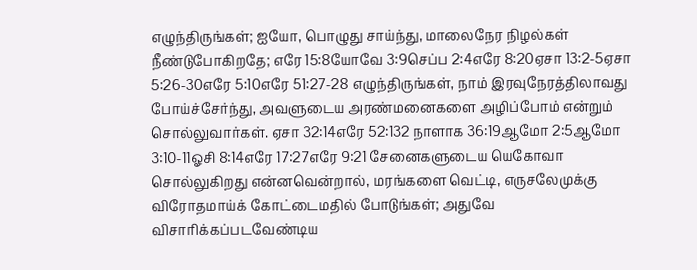எழுந்திருங்கள்; ஐயோ, பொழுது சாய்ந்து, மாலைநேர நிழல்கள் நீண்டுபோகிறதே; எரே 15:8யோவே 3:9செப்ப 2:4எரே 8:20ஏசா 13:2-5ஏசா 5:26-30எரே 5:10எரே 51:27-28 எழுந்திருங்கள், நாம் இரவுநேரத்திலாவது போய்ச்சேர்ந்து, அவளுடைய அரண்மனைகளை அழிப்போம் என்றும் சொல்லுவார்கள். ஏசா 32:14எரே 52:132 நாளாக 36:19ஆமோ 2:5ஆமோ 3:10-11ஓசி 8:14எரே 17:27எரே 9:21 சேனைகளுடைய யெகோவா சொல்லுகிறது என்னவென்றால், மரங்களை வெட்டி, எருசலேமுக்கு விரோதமாய்க் கோட்டைமதில் போடுங்கள்; அதுவே விசாரிக்கப்படவேண்டிய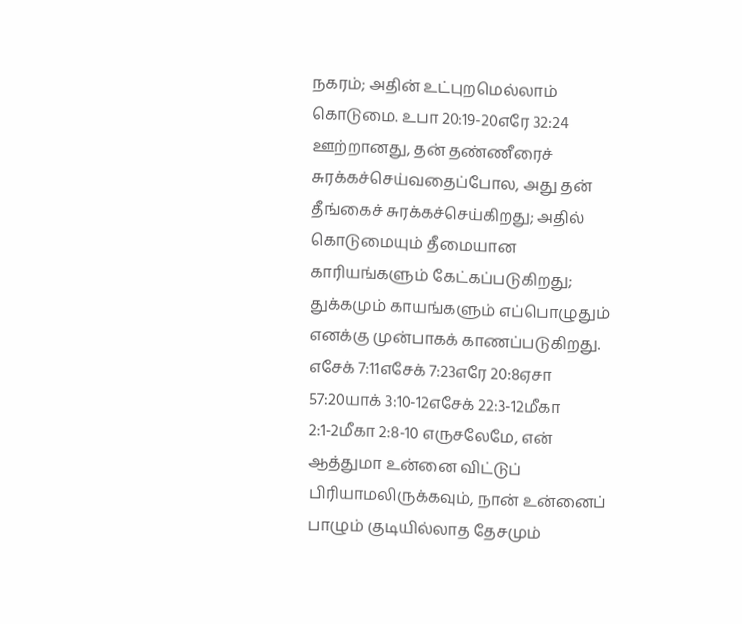நகரம்; அதின் உட்புறமெல்லாம் கொடுமை. உபா 20:19-20எரே 32:24 ஊற்றானது, தன் தண்ணீரைச் சுரக்கச்செய்வதைப்போல, அது தன் தீங்கைச் சுரக்கச்செய்கிறது; அதில் கொடுமையும் தீமையான காரியங்களும் கேட்கப்படுகிறது; துக்கமும் காயங்களும் எப்பொழுதும் எனக்கு முன்பாகக் காணப்படுகிறது. எசேக் 7:11எசேக் 7:23எரே 20:8ஏசா 57:20யாக் 3:10-12எசேக் 22:3-12மீகா 2:1-2மீகா 2:8-10 எருசலேமே, என் ஆத்துமா உன்னை விட்டுப் பிரியாமலிருக்கவும், நான் உன்னைப் பாழும் குடியில்லாத தேசமும்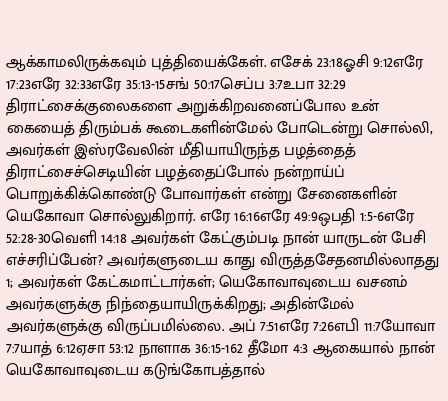ஆக்காமலிருக்கவும் புத்தியைக்கேள். எசேக் 23:18ஓசி 9:12எரே 17:23எரே 32:33எரே 35:13-15சங் 50:17செப்ப 3:7உபா 32:29 திராட்சைக்குலைகளை அறுக்கிறவனைப்போல உன் கையைத் திரும்பக் கூடைகளின்மேல் போடென்று சொல்லி, அவர்கள் இஸ்ரவேலின் மீதியாயிருந்த பழத்தைத் திராட்சைச்செடியின் பழத்தைப்போல் நன்றாய்ப் பொறுக்கிக்கொண்டு போவார்கள் என்று சேனைகளின் யெகோவா சொல்லுகிறார். எரே 16:16எரே 49:9ஒபதி 1:5-6எரே 52:28-30வெளி 14:18 அவர்கள் கேட்கும்படி நான் யாருடன் பேசி எச்சரிப்பேன்? அவர்களுடைய காது விருத்தசேதனமில்லாதது 1; அவர்கள் கேட்கமாட்டார்கள்; யெகோவாவுடைய வசனம் அவர்களுக்கு நிந்தையாயிருக்கிறது; அதின்மேல் அவர்களுக்கு விருப்பமில்லை. அப் 7:51எரே 7:26எபி 11:7யோவா 7:7யாத் 6:12ஏசா 53:12 நாளாக 36:15-162 தீமோ 4:3 ஆகையால் நான் யெகோவாவுடைய கடுங்கோபத்தால்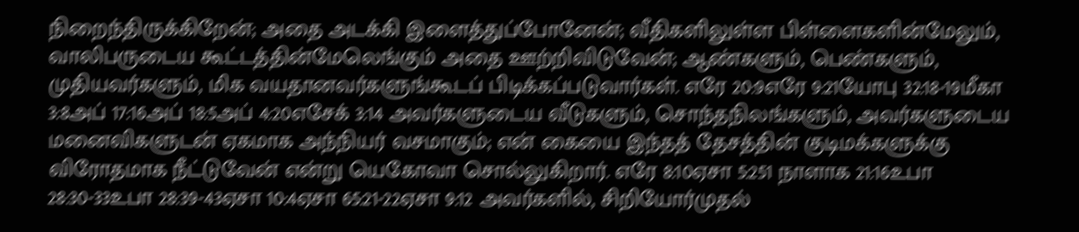நிறைந்திருக்கிறேன்; அதை அடக்கி இளைத்துப்போனேன்; வீதிகளிலுள்ள பிள்ளைகளின்மேலும், வாலிபருடைய கூட்டத்தின்மேலெங்கும் அதை ஊற்றிவிடுவேன்; ஆண்களும், பெண்களும், முதியவர்களும், மிக வயதானவர்களுங்கூடப் பிடிக்கப்படுவார்கள். எரே 20:9எரே 9:21யோபு 32:18-19மீகா 3:8அப் 17:16அப் 18:5அப் 4:20எசேக் 3:14 அவர்களுடைய வீடுகளும், சொந்தநிலங்களும், அவர்களுடைய மனைவிகளுடன் ஏகமாக அந்நியர் வசமாகும்; என் கையை இந்தத் தேசத்தின் குடிமக்களுக்கு விரோதமாக நீட்டுவேன் என்று யெகோவா சொல்லுகிறார். எரே 8:10ஏசா 5:251 நாளாக 21:16உபா 28:30-33உபா 28:39-43ஏசா 10:4ஏசா 65:21-22ஏசா 9:12 அவர்களில், சிறியோர்முதல்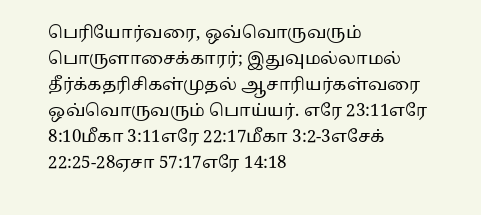பெரியோர்வரை, ஒவ்வொருவரும் பொருளாசைக்காரர்; இதுவுமல்லாமல் தீர்க்கதரிசிகள்முதல் ஆசாரியர்கள்வரை ஒவ்வொருவரும் பொய்யர். எரே 23:11எரே 8:10மீகா 3:11எரே 22:17மீகா 3:2-3எசேக் 22:25-28ஏசா 57:17எரே 14:18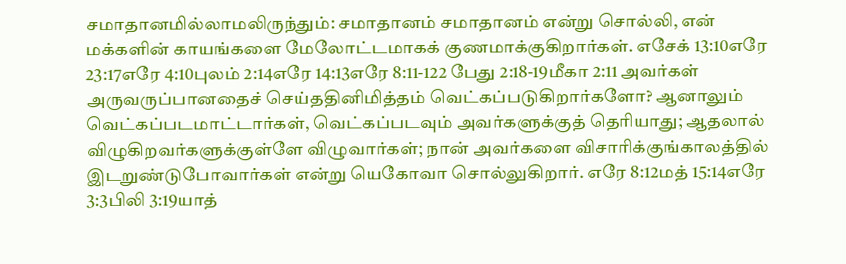சமாதானமில்லாமலிருந்தும்: சமாதானம் சமாதானம் என்று சொல்லி, என் மக்களின் காயங்களை மேலோட்டமாகக் குணமாக்குகிறார்கள். எசேக் 13:10எரே 23:17எரே 4:10புலம் 2:14எரே 14:13எரே 8:11-122 பேது 2:18-19மீகா 2:11 அவர்கள் அருவருப்பானதைச் செய்ததினிமித்தம் வெட்கப்படுகிறார்களோ? ஆனாலும் வெட்கப்படமாட்டார்கள், வெட்கப்படவும் அவர்களுக்குத் தெரியாது; ஆதலால் விழுகிறவர்களுக்குள்ளே விழுவார்கள்; நான் அவர்களை விசாரிக்குங்காலத்தில் இடறுண்டுபோவார்கள் என்று யெகோவா சொல்லுகிறார். எரே 8:12மத் 15:14எரே 3:3பிலி 3:19யாத்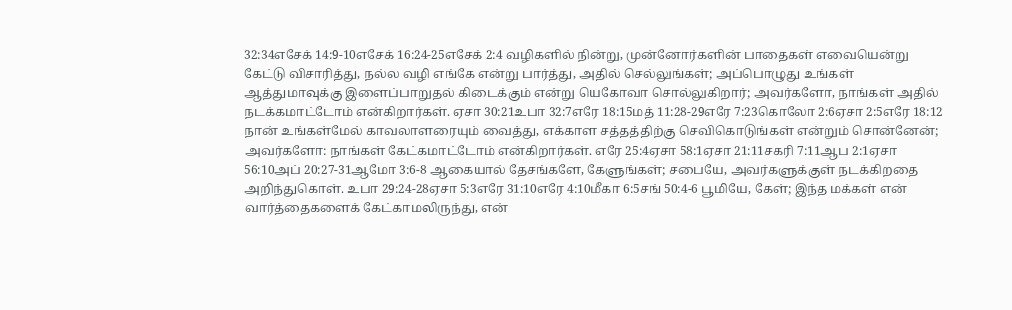32:34எசேக் 14:9-10எசேக் 16:24-25எசேக் 2:4 வழிகளில் நின்று, முன்னோர்களின் பாதைகள் எவையென்று கேட்டு விசாரித்து, நல்ல வழி எங்கே என்று பார்த்து, அதில் செல்லுங்கள்; அப்பொழுது உங்கள் ஆத்துமாவுக்கு இளைப்பாறுதல் கிடைக்கும் என்று யெகோவா சொல்லுகிறார்; அவர்களோ, நாங்கள் அதில் நடக்கமாட்டோம் என்கிறார்கள். ஏசா 30:21உபா 32:7எரே 18:15மத் 11:28-29எரே 7:23கொலோ 2:6ஏசா 2:5எரே 18:12 நான் உங்கள்மேல் காவலாளரையும் வைத்து, எக்காள சத்தத்திற்கு செவிகொடுங்கள் என்றும் சொன்னேன்; அவர்களோ: நாங்கள் கேட்கமாட்டோம் என்கிறார்கள். எரே 25:4ஏசா 58:1ஏசா 21:11சகரி 7:11ஆப 2:1ஏசா 56:10அப் 20:27-31ஆமோ 3:6-8 ஆகையால் தேசங்களே, கேளுங்கள்; சபையே, அவர்களுக்குள் நடக்கிறதை அறிந்துகொள். உபா 29:24-28ஏசா 5:3எரே 31:10எரே 4:10மீகா 6:5சங் 50:4-6 பூமியே, கேள்; இந்த மக்கள் என் வார்த்தைகளைக் கேட்காமலிருந்து, என்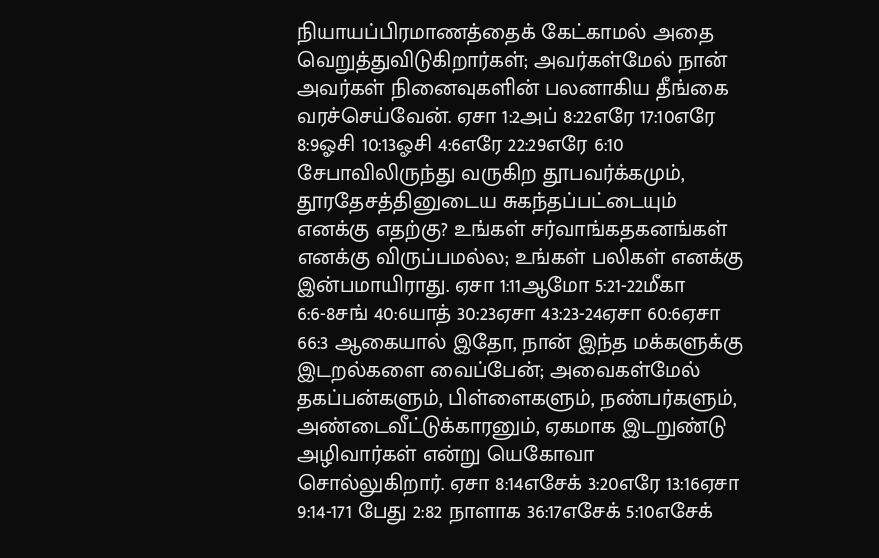நியாயப்பிரமாணத்தைக் கேட்காமல் அதை வெறுத்துவிடுகிறார்கள்; அவர்கள்மேல் நான் அவர்கள் நினைவுகளின் பலனாகிய தீங்கை வரச்செய்வேன். ஏசா 1:2அப் 8:22எரே 17:10எரே 8:9ஓசி 10:13ஓசி 4:6எரே 22:29எரே 6:10 சேபாவிலிருந்து வருகிற தூபவர்க்கமும், தூரதேசத்தினுடைய சுகந்தப்பட்டையும் எனக்கு எதற்கு? உங்கள் சர்வாங்கதகனங்கள் எனக்கு விருப்பமல்ல; உங்கள் பலிகள் எனக்கு இன்பமாயிராது. ஏசா 1:11ஆமோ 5:21-22மீகா 6:6-8சங் 40:6யாத் 30:23ஏசா 43:23-24ஏசா 60:6ஏசா 66:3 ஆகையால் இதோ, நான் இந்த மக்களுக்கு இடறல்களை வைப்பேன்; அவைகள்மேல் தகப்பன்களும், பிள்ளைகளும், நண்பர்களும், அண்டைவீட்டுக்காரனும், ஏகமாக இடறுண்டு அழிவார்கள் என்று யெகோவா சொல்லுகிறார். ஏசா 8:14எசேக் 3:20எரே 13:16ஏசா 9:14-171 பேது 2:82 நாளாக 36:17எசேக் 5:10எசேக்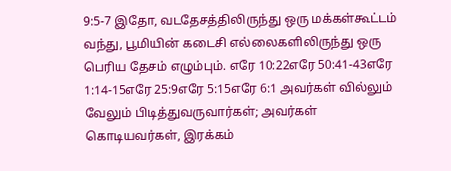9:5-7 இதோ, வடதேசத்திலிருந்து ஒரு மக்கள்கூட்டம் வந்து, பூமியின் கடைசி எல்லைகளிலிருந்து ஒரு பெரிய தேசம் எழும்பும். எரே 10:22எரே 50:41-43எரே 1:14-15எரே 25:9எரே 5:15எரே 6:1 அவர்கள் வில்லும் வேலும் பிடித்துவருவார்கள்; அவர்கள் கொடியவர்கள், இரக்கம்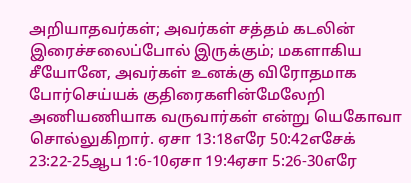அறியாதவர்கள்; அவர்கள் சத்தம் கடலின் இரைச்சலைப்போல் இருக்கும்; மகளாகிய சீயோனே, அவர்கள் உனக்கு விரோதமாக போர்செய்யக் குதிரைகளின்மேலேறி அணியணியாக வருவார்கள் என்று யெகோவா சொல்லுகிறார். ஏசா 13:18எரே 50:42எசேக் 23:22-25ஆப 1:6-10ஏசா 19:4ஏசா 5:26-30எரே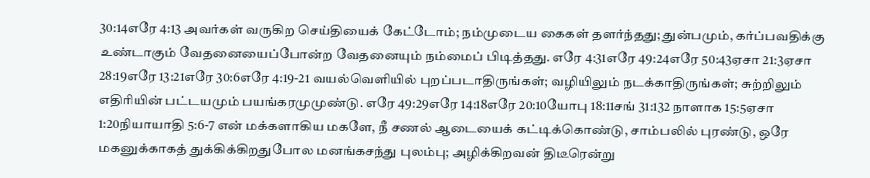30:14எரே 4:13 அவர்கள் வருகிற செய்தியைக் கேட்டோம்; நம்முடைய கைகள் தளர்ந்தது; துன்பமும், கர்ப்பவதிக்கு உண்டாகும் வேதனையைப்போன்ற வேதனையும் நம்மைப் பிடித்தது. எரே 4:31எரே 49:24எரே 50:43ஏசா 21:3ஏசா 28:19எரே 13:21எரே 30:6எரே 4:19-21 வயல்வெளியில் புறப்படாதிருங்கள்; வழியிலும் நடக்காதிருங்கள்; சுற்றிலும் எதிரியின் பட்டயமும் பயங்கரமுமுண்டு. எரே 49:29எரே 14:18எரே 20:10யோபு 18:11சங் 31:132 நாளாக 15:5ஏசா 1:20நியாயாதி 5:6-7 என் மக்களாகிய மகளே, நீ சணல் ஆடையைக் கட்டிக்கொண்டு, சாம்பலில் புரண்டு, ஒரே மகனுக்காகத் துக்கிக்கிறதுபோல மனங்கசந்து புலம்பு; அழிக்கிறவன் திடீரென்று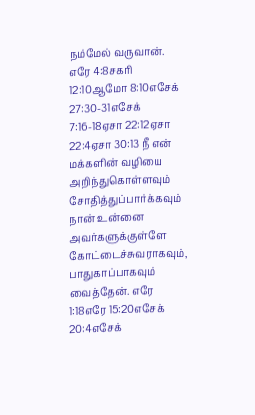நம்மேல் வருவான். எரே 4:8சகரி 12:10ஆமோ 8:10எசேக் 27:30-31எசேக் 7:16-18ஏசா 22:12ஏசா 22:4ஏசா 30:13 நீ என் மக்களின் வழியை அறிந்துகொள்ளவும் சோதித்துப்பார்க்கவும் நான் உன்னை அவர்களுக்குள்ளே கோட்டைச்சுவராகவும், பாதுகாப்பாகவும் வைத்தேன். எரே 1:18எரே 15:20எசேக் 20:4எசேக்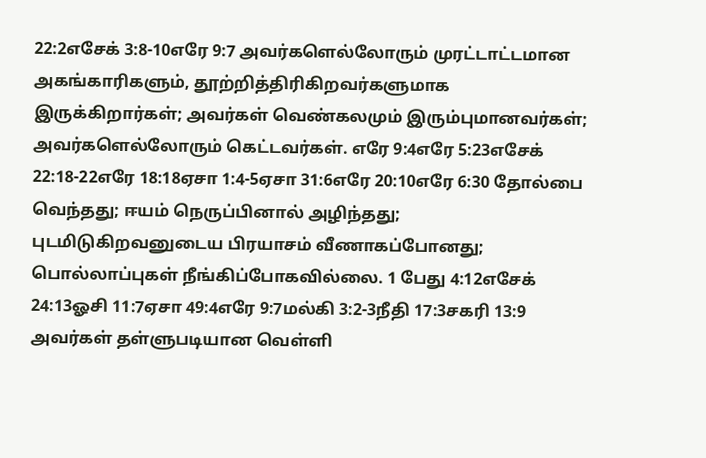22:2எசேக் 3:8-10எரே 9:7 அவர்களெல்லோரும் முரட்டாட்டமான அகங்காரிகளும், தூற்றித்திரிகிறவர்களுமாக இருக்கிறார்கள்; அவர்கள் வெண்கலமும் இரும்புமானவர்கள்; அவர்களெல்லோரும் கெட்டவர்கள். எரே 9:4எரே 5:23எசேக் 22:18-22எரே 18:18ஏசா 1:4-5ஏசா 31:6எரே 20:10எரே 6:30 தோல்பை வெந்தது; ஈயம் நெருப்பினால் அழிந்தது; புடமிடுகிறவனுடைய பிரயாசம் வீணாகப்போனது; பொல்லாப்புகள் நீங்கிப்போகவில்லை. 1 பேது 4:12எசேக் 24:13ஓசி 11:7ஏசா 49:4எரே 9:7மல்கி 3:2-3நீதி 17:3சகரி 13:9 அவர்கள் தள்ளுபடியான வெள்ளி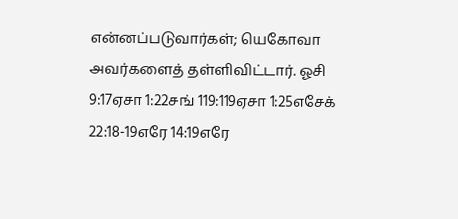என்னப்படுவார்கள்; யெகோவா அவர்களைத் தள்ளிவிட்டார். ஓசி 9:17ஏசா 1:22சங் 119:119ஏசா 1:25எசேக் 22:18-19எரே 14:19எரே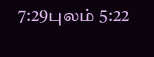7:29புலம் 5:22